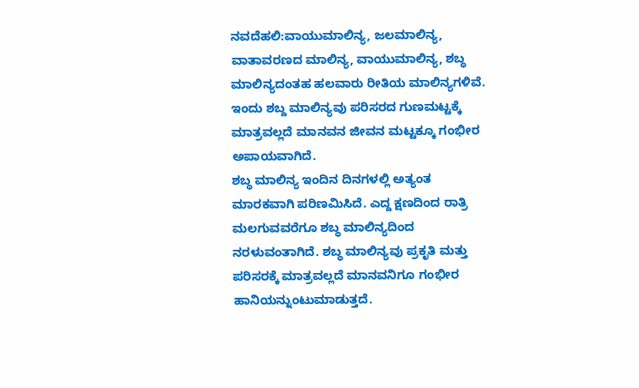ನವದೆಹಲಿ:ವಾಯುಮಾಲಿನ್ಯ, ಜಲಮಾಲಿನ್ಯ, ವಾತಾವರಣದ ಮಾಲಿನ್ಯ, ವಾಯುಮಾಲಿನ್ಯ, ಶಬ್ಧ ಮಾಲಿನ್ಯದಂತಹ ಹಲವಾರು ರೀತಿಯ ಮಾಲಿನ್ಯಗಳಿವೆ. ಇಂದು ಶಬ್ದ ಮಾಲಿನ್ಯವು ಪರಿಸರದ ಗುಣಮಟ್ಟಕ್ಕೆ ಮಾತ್ರವಲ್ಲದೆ ಮಾನವನ ಜೀವನ ಮಟ್ಟಕ್ಕೂ ಗಂಭೀರ ಅಪಾಯವಾಗಿದೆ.
ಶಬ್ಧ ಮಾಲಿನ್ಯ ಇಂದಿನ ದಿನಗಳಲ್ಲಿ ಅತ್ಯಂತ ಮಾರಕವಾಗಿ ಪರಿಣಮಿಸಿದೆ. ಎದ್ದ ಕ್ಷಣದಿಂದ ರಾತ್ರಿ ಮಲಗುವವರೆಗೂ ಶಬ್ಧ ಮಾಲಿನ್ಯದಿಂದ ನರಳುವಂತಾಗಿದೆ. ಶಬ್ಧ ಮಾಲಿನ್ಯವು ಪ್ರಕೃತಿ ಮತ್ತು ಪರಿಸರಕ್ಕೆ ಮಾತ್ರವಲ್ಲದೆ ಮಾನವನಿಗೂ ಗಂಭೀರ ಹಾನಿಯನ್ನುಂಟುಮಾಡುತ್ತದೆ.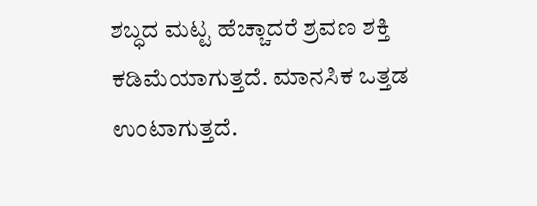ಶಬ್ಧದ ಮಟ್ಟ ಹೆಚ್ಚಾದರೆ ಶ್ರವಣ ಶಕ್ತಿ ಕಡಿಮೆಯಾಗುತ್ತದೆ. ಮಾನಸಿಕ ಒತ್ತಡ ಉಂಟಾಗುತ್ತದೆ.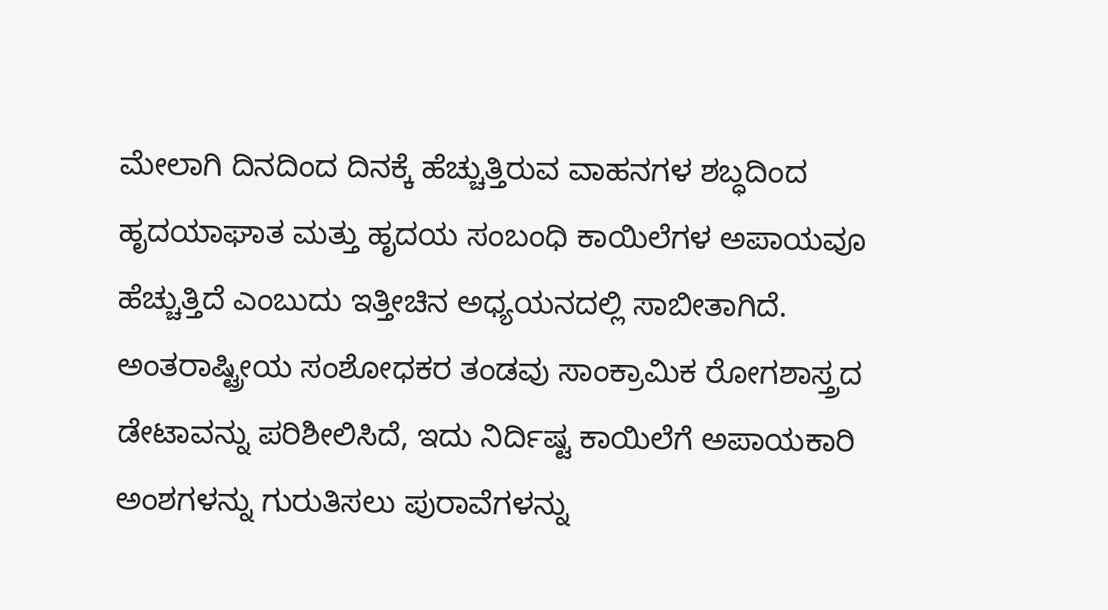ಮೇಲಾಗಿ ದಿನದಿಂದ ದಿನಕ್ಕೆ ಹೆಚ್ಚುತ್ತಿರುವ ವಾಹನಗಳ ಶಬ್ಧದಿಂದ ಹೃದಯಾಘಾತ ಮತ್ತು ಹೃದಯ ಸಂಬಂಧಿ ಕಾಯಿಲೆಗಳ ಅಪಾಯವೂ ಹೆಚ್ಚುತ್ತಿದೆ ಎಂಬುದು ಇತ್ತೀಚಿನ ಅಧ್ಯಯನದಲ್ಲಿ ಸಾಬೀತಾಗಿದೆ.
ಅಂತರಾಷ್ಟ್ರೀಯ ಸಂಶೋಧಕರ ತಂಡವು ಸಾಂಕ್ರಾಮಿಕ ರೋಗಶಾಸ್ತ್ರದ ಡೇಟಾವನ್ನು ಪರಿಶೀಲಿಸಿದೆ, ಇದು ನಿರ್ದಿಷ್ಟ ಕಾಯಿಲೆಗೆ ಅಪಾಯಕಾರಿ ಅಂಶಗಳನ್ನು ಗುರುತಿಸಲು ಪುರಾವೆಗಳನ್ನು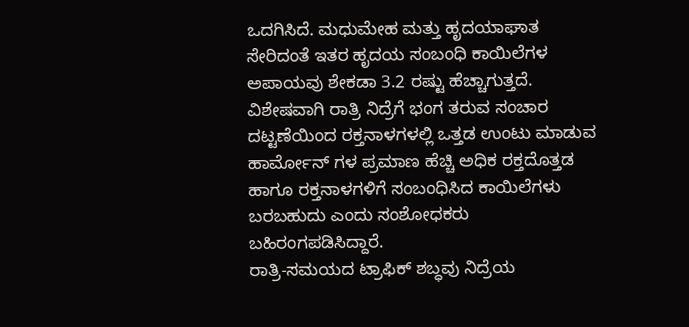ಒದಗಿಸಿದೆ. ಮಧುಮೇಹ ಮತ್ತು ಹೃದಯಾಘಾತ ಸೇರಿದಂತೆ ಇತರ ಹೃದಯ ಸಂಬಂಧಿ ಕಾಯಿಲೆಗಳ ಅಪಾಯವು ಶೇಕಡಾ 3.2 ರಷ್ಟು ಹೆಚ್ಚಾಗುತ್ತದೆ.
ವಿಶೇಷವಾಗಿ ರಾತ್ರಿ ನಿದ್ರೆಗೆ ಭಂಗ ತರುವ ಸಂಚಾರ ದಟ್ಟಣೆಯಿಂದ ರಕ್ತನಾಳಗಳಲ್ಲಿ ಒತ್ತಡ ಉಂಟು ಮಾಡುವ ಹಾರ್ಮೋನ್ ಗಳ ಪ್ರಮಾಣ ಹೆಚ್ಚಿ ಅಧಿಕ ರಕ್ತದೊತ್ತಡ ಹಾಗೂ ರಕ್ತನಾಳಗಳಿಗೆ ಸಂಬಂಧಿಸಿದ ಕಾಯಿಲೆಗಳು ಬರಬಹುದು ಎಂದು ಸಂಶೋಧಕರು ಬಹಿರಂಗಪಡಿಸಿದ್ದಾರೆ.
ರಾತ್ರಿ-ಸಮಯದ ಟ್ರಾಫಿಕ್ ಶಬ್ಧವು ನಿದ್ರೆಯ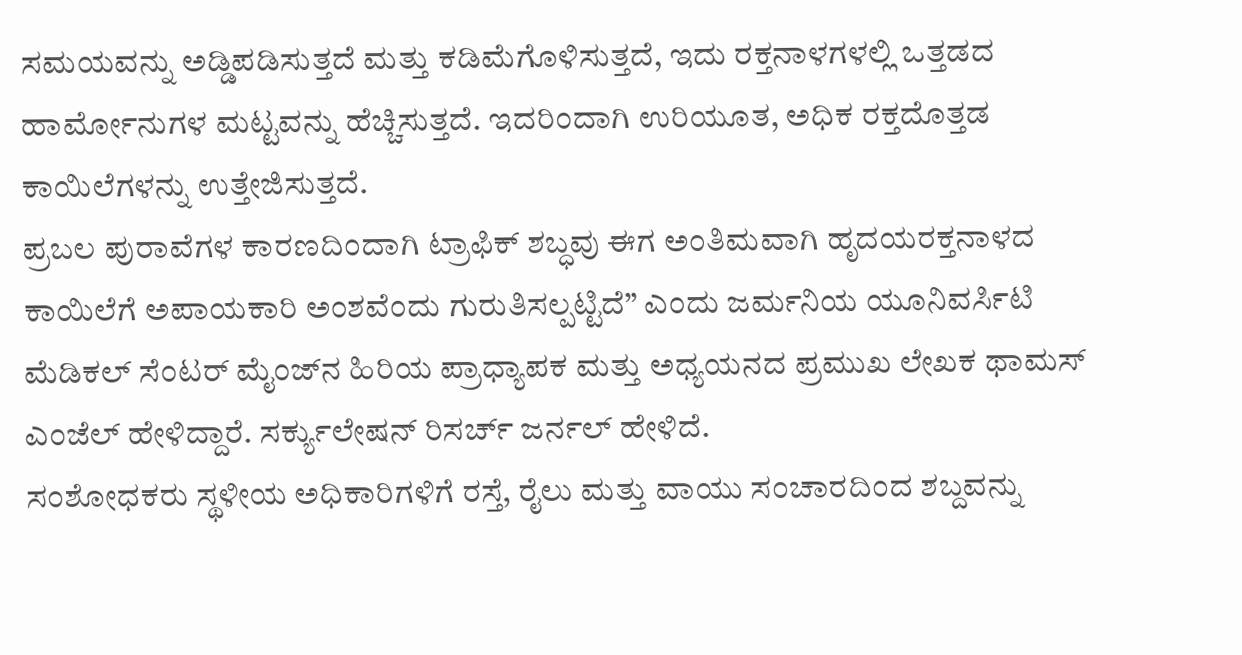ಸಮಯವನ್ನು ಅಡ್ಡಿಪಡಿಸುತ್ತದೆ ಮತ್ತು ಕಡಿಮೆಗೊಳಿಸುತ್ತದೆ, ಇದು ರಕ್ತನಾಳಗಳಲ್ಲಿ ಒತ್ತಡದ ಹಾರ್ಮೋನುಗಳ ಮಟ್ಟವನ್ನು ಹೆಚ್ಚಿಸುತ್ತದೆ. ಇದರಿಂದಾಗಿ ಉರಿಯೂತ, ಅಧಿಕ ರಕ್ತದೊತ್ತಡ ಕಾಯಿಲೆಗಳನ್ನು ಉತ್ತೇಜಿಸುತ್ತದೆ.
ಪ್ರಬಲ ಪುರಾವೆಗಳ ಕಾರಣದಿಂದಾಗಿ ಟ್ರಾಫಿಕ್ ಶಬ್ಧವು ಈಗ ಅಂತಿಮವಾಗಿ ಹೃದಯರಕ್ತನಾಳದ ಕಾಯಿಲೆಗೆ ಅಪಾಯಕಾರಿ ಅಂಶವೆಂದು ಗುರುತಿಸಲ್ಪಟ್ಟಿದೆ” ಎಂದು ಜರ್ಮನಿಯ ಯೂನಿವರ್ಸಿಟಿ ಮೆಡಿಕಲ್ ಸೆಂಟರ್ ಮೈಂಜ್‌ನ ಹಿರಿಯ ಪ್ರಾಧ್ಯಾಪಕ ಮತ್ತು ಅಧ್ಯಯನದ ಪ್ರಮುಖ ಲೇಖಕ ಥಾಮಸ್ ಎಂಜೆಲ್ ಹೇಳಿದ್ದಾರೆ. ಸರ್ಕ್ಯುಲೇಷನ್ ರಿಸರ್ಚ್ ಜರ್ನಲ್ ಹೇಳಿದೆ.
ಸಂಶೋಧಕರು ಸ್ಥಳೀಯ ಅಧಿಕಾರಿಗಳಿಗೆ ರಸ್ತೆ, ರೈಲು ಮತ್ತು ವಾಯು ಸಂಚಾರದಿಂದ ಶಬ್ದವನ್ನು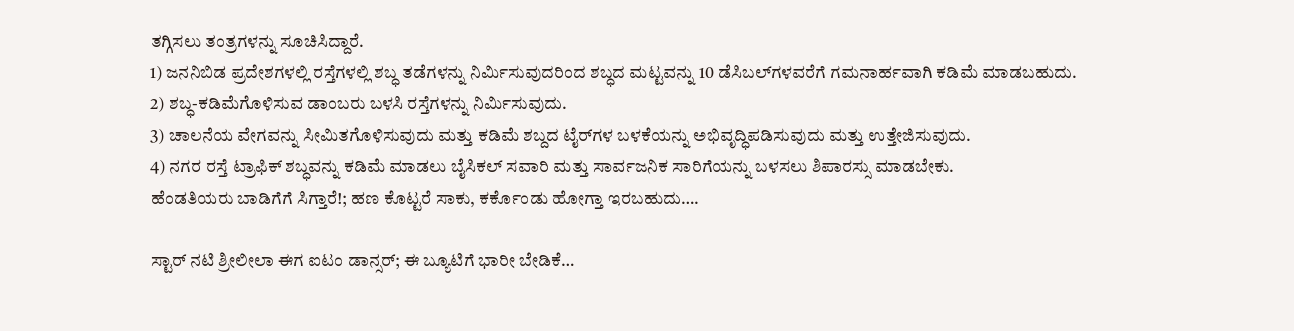ತಗ್ಗಿಸಲು ತಂತ್ರಗಳನ್ನು ಸೂಚಿಸಿದ್ದಾರೆ.
1) ಜನನಿಬಿಡ ಪ್ರದೇಶಗಳಲ್ಲಿ ರಸ್ತೆಗಳಲ್ಲಿ ಶಬ್ಧ ತಡೆಗಳನ್ನು ನಿರ್ಮಿಸುವುದರಿಂದ ಶಬ್ಧದ ಮಟ್ಟವನ್ನು 10 ಡೆಸಿಬಲ್‌ಗಳವರೆಗೆ ಗಮನಾರ್ಹವಾಗಿ ಕಡಿಮೆ ಮಾಡಬಹುದು.
2) ಶಬ್ಧ-ಕಡಿಮೆಗೊಳಿಸುವ ಡಾಂಬರು ಬಳಸಿ ರಸ್ತೆಗಳನ್ನು ನಿರ್ಮಿಸುವುದು.
3) ಚಾಲನೆಯ ವೇಗವನ್ನು ಸೀಮಿತಗೊಳಿಸುವುದು ಮತ್ತು ಕಡಿಮೆ ಶಬ್ದದ ಟೈರ್‌ಗಳ ಬಳಕೆಯನ್ನು ಅಭಿವೃದ್ಧಿಪಡಿಸುವುದು ಮತ್ತು ಉತ್ತೇಜಿಸುವುದು.
4) ನಗರ ರಸ್ತೆ ಟ್ರಾಫಿಕ್ ಶಬ್ಧವನ್ನು ಕಡಿಮೆ ಮಾಡಲು ಬೈಸಿಕಲ್ ಸವಾರಿ ಮತ್ತು ಸಾರ್ವಜನಿಕ ಸಾರಿಗೆಯನ್ನು ಬಳಸಲು ಶಿಪಾರಸ್ಸು ಮಾಡಬೇಕು.
ಹೆಂಡತಿಯರು ಬಾಡಿಗೆಗೆ ಸಿಗ್ತಾರೆ!; ಹಣ ಕೊಟ್ಟರೆ ಸಾಕು, ಕರ್ಕೊಂಡು ಹೋಗ್ತಾ ಇರಬಹುದು….

ಸ್ಟಾರ್ ನಟಿ ಶ್ರೀಲೀಲಾ ಈಗ ಐಟಂ ಡಾನ್ಸರ್; ಈ ಬ್ಯೂಟಿಗೆ ಭಾರೀ ಬೇಡಿಕೆ…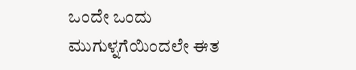ಒಂದೇ ಒಂದು ಮುಗುಳ್ನಗೆಯಿಂದಲೇ ಈತ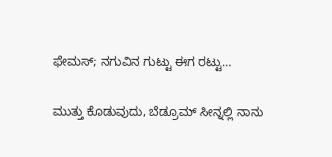ಫೇಮಸ್; ನಗುವಿನ ಗುಟ್ಟು ಈಗ ರಟ್ಟು…

ಮುತ್ತು ಕೊಡುವುದು, ಬೆಡ್ರೂಮ್ ಸೀನ್ನಲ್ಲಿ ನಾನು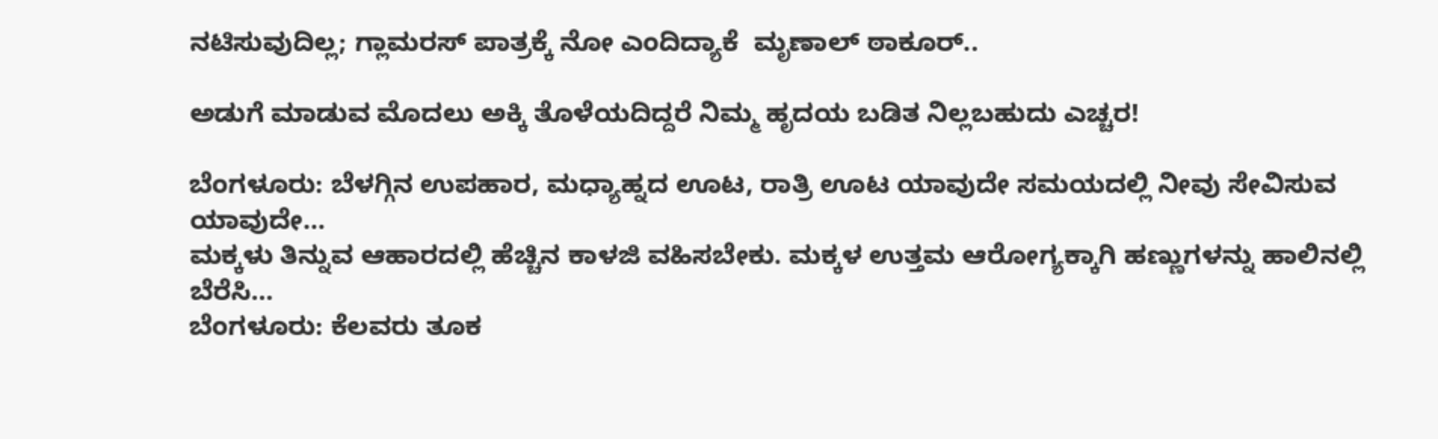ನಟಿಸುವುದಿಲ್ಲ; ಗ್ಲಾಮರಸ್ ಪಾತ್ರಕ್ಕೆ ನೋ ಎಂದಿದ್ಯಾಕೆ  ಮೃಣಾಲ್ ಠಾಕೂರ್..

ಅಡುಗೆ ಮಾಡುವ ಮೊದಲು ಅಕ್ಕಿ ತೊಳೆಯದಿದ್ದರೆ ನಿಮ್ಮ ಹೃದಯ ಬಡಿತ ನಿಲ್ಲಬಹುದು ಎಚ್ಚರ!

ಬೆಂಗಳೂರು: ಬೆಳಗ್ಗಿನ ಉಪಹಾರ, ಮಧ್ಯಾಹ್ನದ ಊಟ, ರಾತ್ರಿ ಊಟ ಯಾವುದೇ ಸಮಯದಲ್ಲಿ ನೀವು ಸೇವಿಸುವ ಯಾವುದೇ…
ಮಕ್ಕಳು ತಿನ್ನುವ ಆಹಾರದಲ್ಲಿ ಹೆಚ್ಚಿನ ಕಾಳಜಿ ವಹಿಸಬೇಕು. ಮಕ್ಕಳ ಉತ್ತಮ ಆರೋಗ್ಯಕ್ಕಾಗಿ ಹಣ್ಣುಗಳನ್ನು ಹಾಲಿನಲ್ಲಿ ಬೆರೆಸಿ…
ಬೆಂಗಳೂರು: ಕೆಲವರು ತೂಕ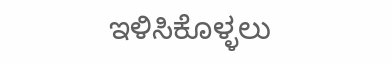ಇಳಿಸಿಕೊಳ್ಳಲು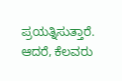ಪ್ರಯತ್ನಿಸುತ್ತಾರೆ. ಆದರೆ, ಕೆಲವರು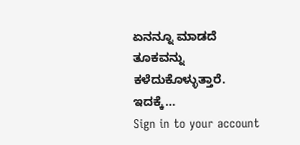ಏನನ್ನೂ ಮಾಡದೆ ತೂಕವನ್ನು ಕಳೆದುಕೊಳ್ಳುತ್ತಾರೆ. ಇದಕ್ಕೆ…
Sign in to your account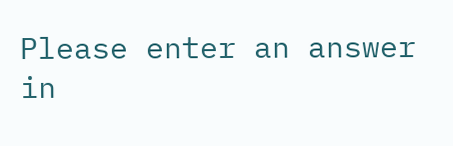Please enter an answer in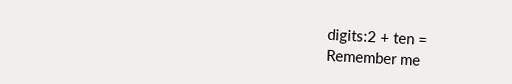digits:2 + ten =
Remember me